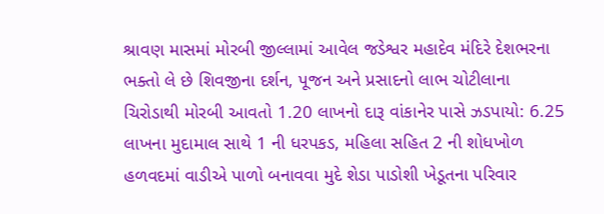શ્રાવણ માસમાં મોરબી જીલ્લામાં આવેલ જડેશ્વર મહાદેવ મંદિરે દેશભરના ભક્તો લે છે શિવજીના દર્શન, પૂજન અને પ્રસાદનો લાભ ચોટીલાના ચિરોડાથી મોરબી આવતો 1.20 લાખનો દારૂ વાંકાનેર પાસે ઝડપાયો: 6.25 લાખના મુદામાલ સાથે 1 ની ધરપકડ, મહિલા સહિત 2 ની શોધખોળ હળવદમાં વાડીએ પાળો બનાવવા મુદે શેડા પાડોશી ખેડૂતના પરિવાર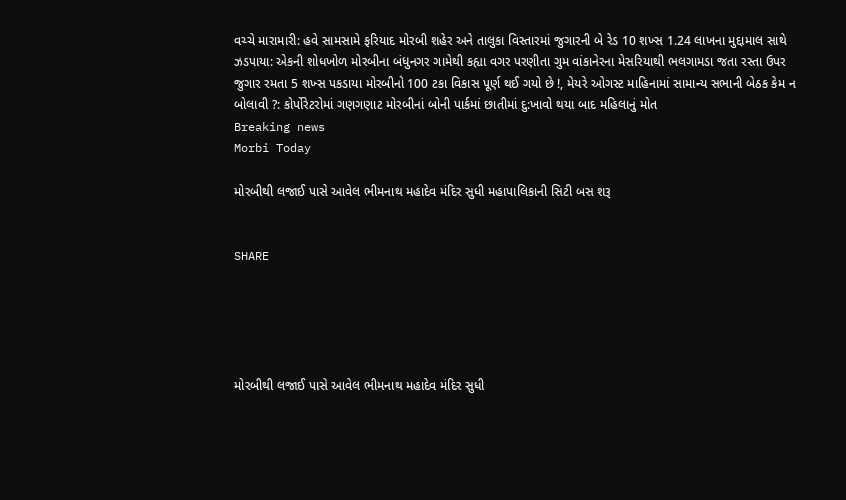વચ્ચે મારામારી: હવે સામસામે ફરિયાદ મોરબી શહેર અને તાલુકા વિસ્તારમાં જુગારની બે રેડ 10 શખ્સ 1.24 લાખના મુદ્દામાલ સાથે ઝડપાયા: એકની શોધખોળ મોરબીના બંધુનગર ગામેથી કહ્યા વગર પરણીતા ગુમ વાંકાનેરના મેસરિયાથી ભલગામડા જતા રસ્તા ઉપર જુગાર રમતા 5 શખ્સ પકડાયા મોરબીનો 100 ટકા વિકાસ પૂર્ણ થઈ ગયો છે !, મેયરે ઓગસ્ટ માહિનામાં સામાન્ય સભાની બેઠક કેમ ન બોલાવી ?: કોર્પોરેટરોમાં ગણગણાટ મોરબીનાં બોની પાર્કમાં છાતીમાં દુ:ખાવો થયા બાદ મહિલાનું મોત
Breaking news
Morbi Today

મોરબીથી લજાઈ પાસે આવેલ ભીમનાથ મહાદેવ મંદિર સુધી મહાપાલિકાની સિટી બસ શરૂ


SHARE





મોરબીથી લજાઈ પાસે આવેલ ભીમનાથ મહાદેવ મંદિર સુધી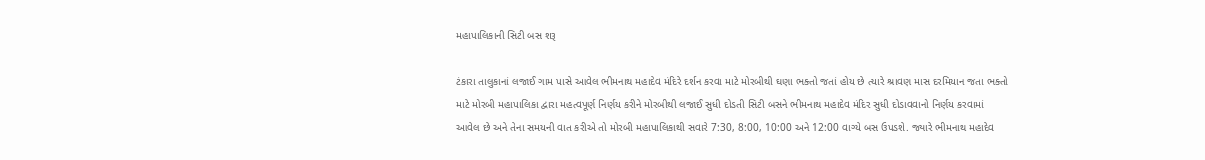મહાપાલિકાની સિટી બસ શરૂ

ટંકારા તાલુકાનાં લજાઈ ગામ પાસે આવેલ ભીમનાથ મહાદેવ મંદિરે દર્શન કરવા માટે મોરબીથી ઘણા ભક્તો જતાં હોય છે ત્યારે શ્રાવણ માસ દરમિયાન જતા ભક્તો માટે મોરબી મહાપાલિકા દ્વારા મહત્વપૂર્ણ નિર્ણય કરીને મોરબીથી લજાઈ સુધી દોડતી સિટી બસને ભીમનાથ મહાદેવ મંદિર સુધી દોડાવવાનો નિર્ણય કરવામાં આવેલ છે અને તેના સમયની વાત કરીએ તો મોરબી મહાપાલિકાથી સવારે 7:30, 8:00, 10:00 અને 12:00 વાગ્યે બસ ઉપડશે. જ્યારે ભીમનાથ મહાદેવ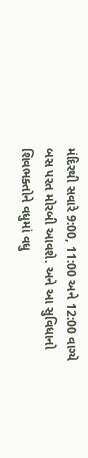મંદિરથી સવારે 9:00, 11:00 અને 12:00 વાગ્યે બસ પરત મોરબી આવશે. અને આ સુવિધાનો શિવભક્તોને વધુમાં વધુ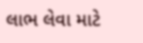લાભ લેવા માટે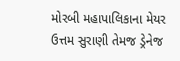મોરબી મહાપાલિકાના મેયર ઉત્તમ સુરાણી તેમજ ડ્રેનેજ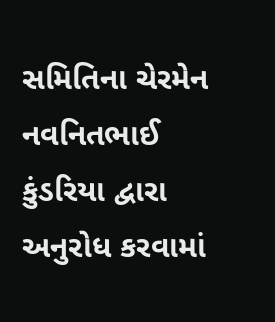સમિતિના ચેરમેન નવનિતભાઈ કુંડરિયા દ્વારા અનુરોધ કરવામાં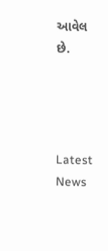આવેલ છે.




Latest News